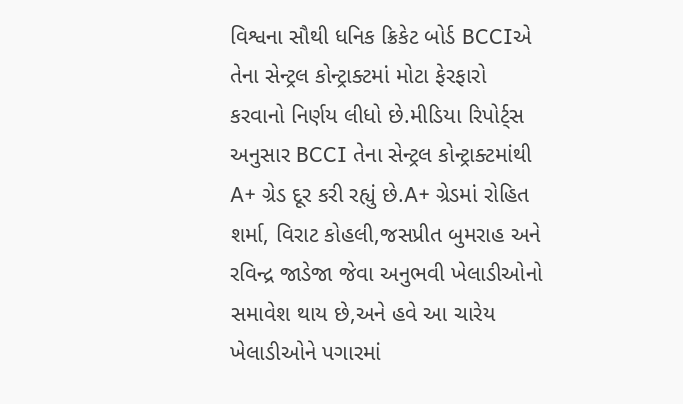વિશ્વના સૌથી ધનિક ક્રિકેટ બોર્ડ BCCIએ તેના સેન્ટ્રલ કોન્ટ્રાક્ટમાં મોટા ફેરફારો કરવાનો નિર્ણય લીધો છે.મીડિયા રિપોર્ટ્સ અનુસાર BCCI તેના સેન્ટ્રલ કોન્ટ્રાક્ટમાંથી A+ ગ્રેડ દૂર કરી રહ્યું છે.A+ ગ્રેડમાં રોહિત શર્મા, વિરાટ કોહલી,જસપ્રીત બુમરાહ અને રવિન્દ્ર જાડેજા જેવા અનુભવી ખેલાડીઓનો સમાવેશ થાય છે,અને હવે આ ચારેય ખેલાડીઓને પગારમાં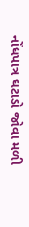નોંધપાત્ર ઘટાડો જોવા મળી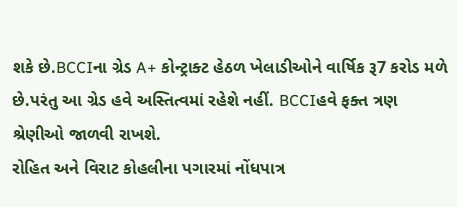શકે છે.BCCIના ગ્રેડ A+ કોન્ટ્રાક્ટ હેઠળ ખેલાડીઓને વાર્ષિક રૂ7 કરોડ મળે છે.પરંતુ આ ગ્રેડ હવે અસ્તિત્વમાં રહેશે નહીં. BCCIહવે ફક્ત ત્રણ શ્રેણીઓ જાળવી રાખશે.
રોહિત અને વિરાટ કોહલીના પગારમાં નોંધપાત્ર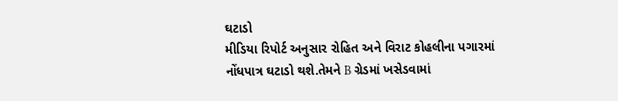ઘટાડો
મીડિયા રિપોર્ટ અનુસાર રોહિત અને વિરાટ કોહલીના પગારમાં નોંધપાત્ર ઘટાડો થશે.તેમને B ગ્રેડમાં ખસેડવામાં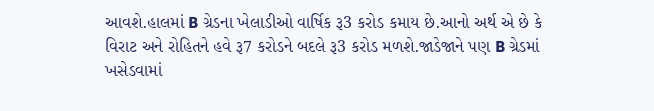આવશે.હાલમાં B ગ્રેડના ખેલાડીઓ વાર્ષિક રૂ3 કરોડ કમાય છે.આનો અર્થ એ છે કે વિરાટ અને રોહિતને હવે રૂ7 કરોડને બદલે રૂ3 કરોડ મળશે.જાડેજાને પણ B ગ્રેડમાં ખસેડવામાં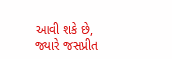આવી શકે છે, જ્યારે જસપ્રીત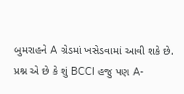બુમરાહને A ગ્રેડમાં ખસેડવામાં આવી શકે છે. પ્રશ્ન એ છે કે શું BCCI હજુ પણ A-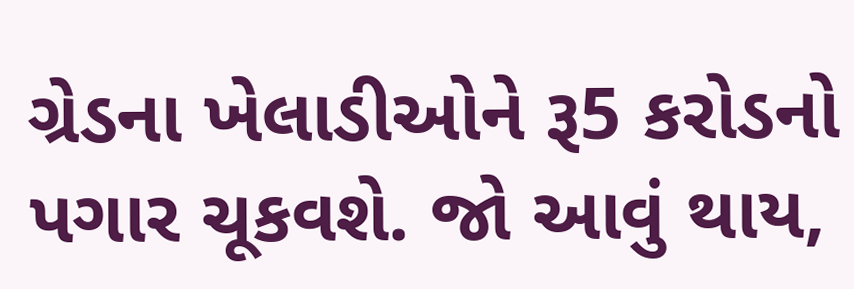ગ્રેડના ખેલાડીઓને રૂ5 કરોડનો પગાર ચૂકવશે. જો આવું થાય,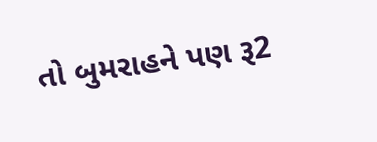તો બુમરાહને પણ રૂ2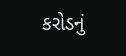કરોડનું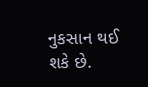નુકસાન થઈ શકે છે.